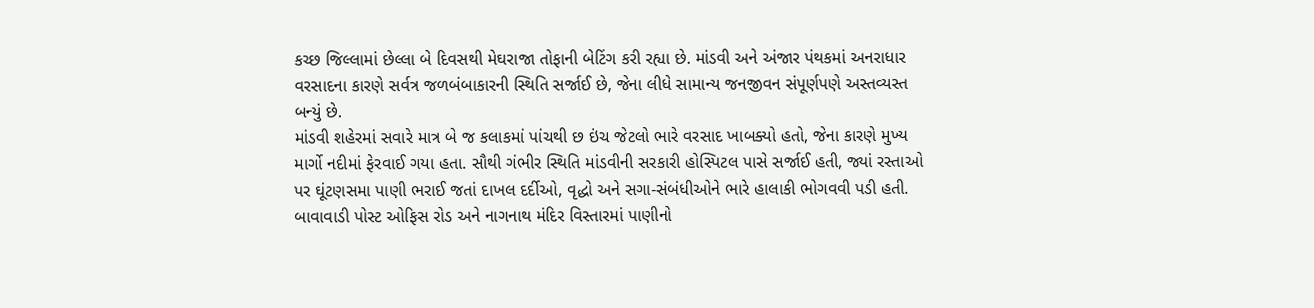કચ્છ જિલ્લામાં છેલ્લા બે દિવસથી મેઘરાજા તોફાની બેટિંગ કરી રહ્યા છે. માંડવી અને અંજાર પંથકમાં અનરાધાર વરસાદના કારણે સર્વત્ર જળબંબાકારની સ્થિતિ સર્જાઈ છે, જેના લીધે સામાન્ય જનજીવન સંપૂર્ણપણે અસ્તવ્યસ્ત બન્યું છે.
માંડવી શહેરમાં સવારે માત્ર બે જ કલાકમાં પાંચથી છ ઇંચ જેટલો ભારે વરસાદ ખાબક્યો હતો, જેના કારણે મુખ્ય માર્ગો નદીમાં ફેરવાઈ ગયા હતા. સૌથી ગંભીર સ્થિતિ માંડવીની સરકારી હોસ્પિટલ પાસે સર્જાઈ હતી, જ્યાં રસ્તાઓ પર ઘૂંટણસમા પાણી ભરાઈ જતાં દાખલ દર્દીઓ, વૃદ્ધો અને સગા-સંબંધીઓને ભારે હાલાકી ભોગવવી પડી હતી. બાવાવાડી પોસ્ટ ઓફિસ રોડ અને નાગનાથ મંદિર વિસ્તારમાં પાણીનો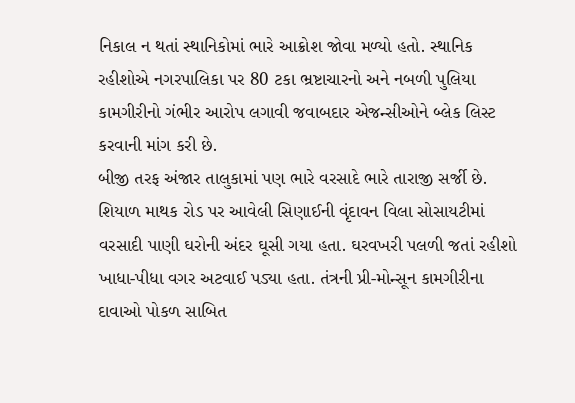નિકાલ ન થતાં સ્થાનિકોમાં ભારે આક્રોશ જોવા મળ્યો હતો. સ્થાનિક રહીશોએ નગરપાલિકા પર 80 ટકા ભ્રષ્ટાચારનો અને નબળી પુલિયા કામગીરીનો ગંભીર આરોપ લગાવી જવાબદાર એજન્સીઓને બ્લેક લિસ્ટ કરવાની માંગ કરી છે.
બીજી તરફ અંજાર તાલુકામાં પણ ભારે વરસાદે ભારે તારાજી સર્જી છે. શિયાળ માથક રોડ પર આવેલી સિણાઈની વૃંદાવન વિલા સોસાયટીમાં વરસાદી પાણી ઘરોની અંદર ઘૂસી ગયા હતા. ઘરવખરી પલળી જતાં રહીશો ખાધા-પીધા વગર અટવાઈ પડ્યા હતા. તંત્રની પ્રી-મોન્સૂન કામગીરીના દાવાઓ પોકળ સાબિત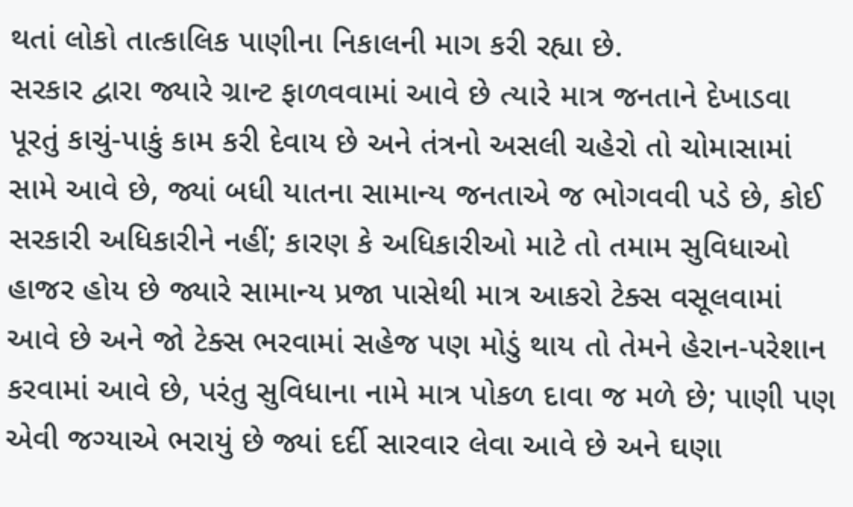થતાં લોકો તાત્કાલિક પાણીના નિકાલની માગ કરી રહ્યા છે.
સરકાર દ્વારા જ્યારે ગ્રાન્ટ ફાળવવામાં આવે છે ત્યારે માત્ર જનતાને દેખાડવા પૂરતું કાચું-પાકું કામ કરી દેવાય છે અને તંત્રનો અસલી ચહેરો તો ચોમાસામાં સામે આવે છે, જ્યાં બધી યાતના સામાન્ય જનતાએ જ ભોગવવી પડે છે, કોઈ સરકારી અધિકારીને નહીં; કારણ કે અધિકારીઓ માટે તો તમામ સુવિધાઓ હાજર હોય છે જ્યારે સામાન્ય પ્રજા પાસેથી માત્ર આકરો ટેક્સ વસૂલવામાં આવે છે અને જો ટેક્સ ભરવામાં સહેજ પણ મોડું થાય તો તેમને હેરાન-પરેશાન કરવામાં આવે છે, પરંતુ સુવિધાના નામે માત્ર પોકળ દાવા જ મળે છે; પાણી પણ એવી જગ્યાએ ભરાયું છે જ્યાં દર્દી સારવાર લેવા આવે છે અને ઘણા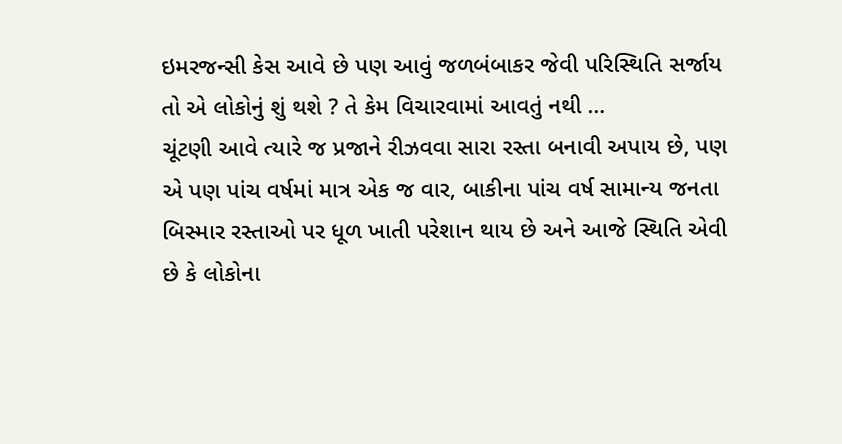ઇમરજન્સી કેસ આવે છે પણ આવું જળબંબાકર જેવી પરિસ્થિતિ સર્જાય તો એ લોકોનું શું થશે ? તે કેમ વિચારવામાં આવતું નથી …
ચૂંટણી આવે ત્યારે જ પ્રજાને રીઝવવા સારા રસ્તા બનાવી અપાય છે, પણ એ પણ પાંચ વર્ષમાં માત્ર એક જ વાર, બાકીના પાંચ વર્ષ સામાન્ય જનતા બિસ્માર રસ્તાઓ પર ધૂળ ખાતી પરેશાન થાય છે અને આજે સ્થિતિ એવી છે કે લોકોના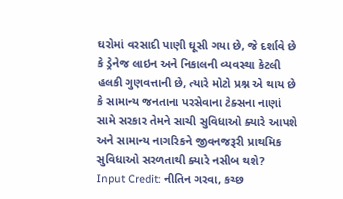ઘરોમાં વરસાદી પાણી ઘૂસી ગયા છે, જે દર્શાવે છે કે ડ્રેનેજ લાઇન અને નિકાલની વ્યવસ્થા કેટલી હલકી ગુણવત્તાની છે, ત્યારે મોટો પ્રશ્ન એ થાય છે કે સામાન્ય જનતાના પરસેવાના ટેક્સના નાણાં સામે સરકાર તેમને સાચી સુવિધાઓ ક્યારે આપશે અને સામાન્ય નાગરિકને જીવનજરૂરી પ્રાથમિક સુવિધાઓ સરળતાથી ક્યારે નસીબ થશે?
Input Credit: નીતિન ગરવા, કચ્છ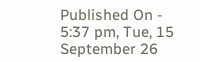Published On - 5:37 pm, Tue, 15 September 26